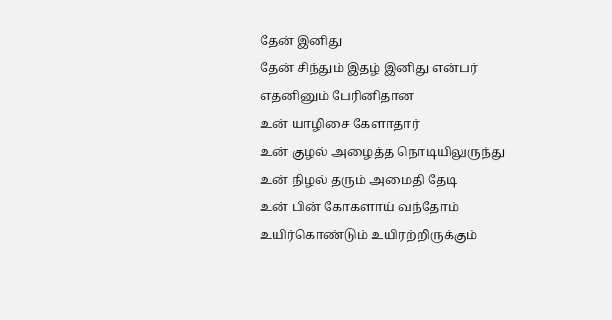தேன் இனிது
தேன் சிந்தும் இதழ் இனிது என்பர்
எதனினும் பேரினிதான
உன் யாழிசை கேளாதார்
உன் குழல் அழைத்த நொடியிலுருந்து
உன் நிழல் தரும் அமைதி தேடி
உன் பின் கோகளாய் வந்தோம்
உயிர்கொண்டும் உயிரற்றிருக்கும்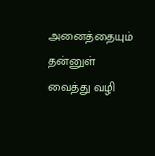அனைத்தையும்
தன்னுள் வைத்து வழி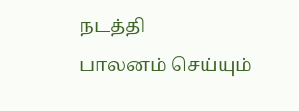நடத்தி
பாலனம் செய்யும்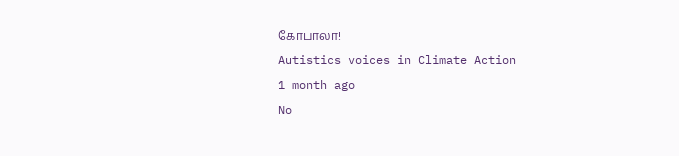கோபாலா!
Autistics voices in Climate Action
1 month ago
No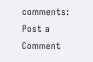comments:
Post a Comment